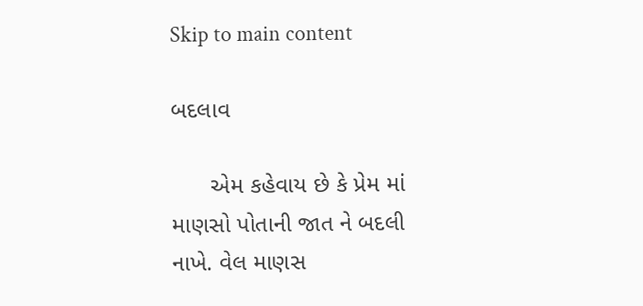Skip to main content

બદલાવ

      એમ કહેવાય છે કે પ્રેમ માં માણસો પોતાની જાત ને બદલી  નાખે. વેલ માણસ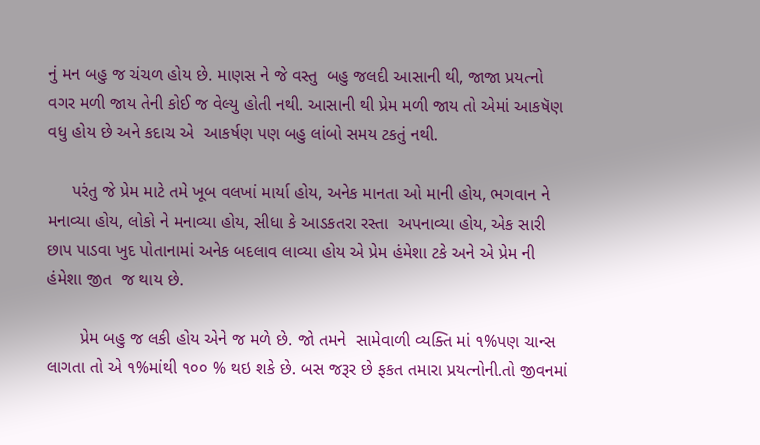નું મન બહુ જ ચંચળ હોય છે. માણસ ને જે વસ્તુ  બહુ જલદી આસાની થી, જાજા પ્રયત્નો વગર મળી જાય તેની કોઈ જ વેલ્યુ હોતી નથી. આસાની થી પ્રેમ મળી જાય તો એમાં આકષૅણ વધુ હોય છે અને કદાચ એ  આકર્ષણ પણ બહુ લાંબો સમય ટકતું નથી.

     પરંતુ જે પ્રેમ માટે તમે ખૂબ વલખાં માર્યા હોય, અનેક માનતા ઓ માની હોય, ભગવાન ને મનાવ્યા હોય, લોકો ને મનાવ્યા હોય, સીધા કે આડકતરા રસ્તા  અપનાવ્યા હોય, એક સારી છાપ પાડવા ખુદ પોતાનામાં અનેક બદલાવ લાવ્યા હોય એ પ્રેમ હંમેશા ટકે અને એ પ્રેમ ની હંમેશા જીત  જ થાય છે.

       પ્રેમ બહુ જ લકી હોય એને જ મળે છે. જો તમને  સામેવાળી વ્યક્તિ માં ૧%પણ ચાન્સ લાગતા તો એ ૧%માંથી ૧૦૦ % થઇ શકે છે. બસ જરૂર છે ફકત તમારા પ્રયત્નોની.તો જીવનમાં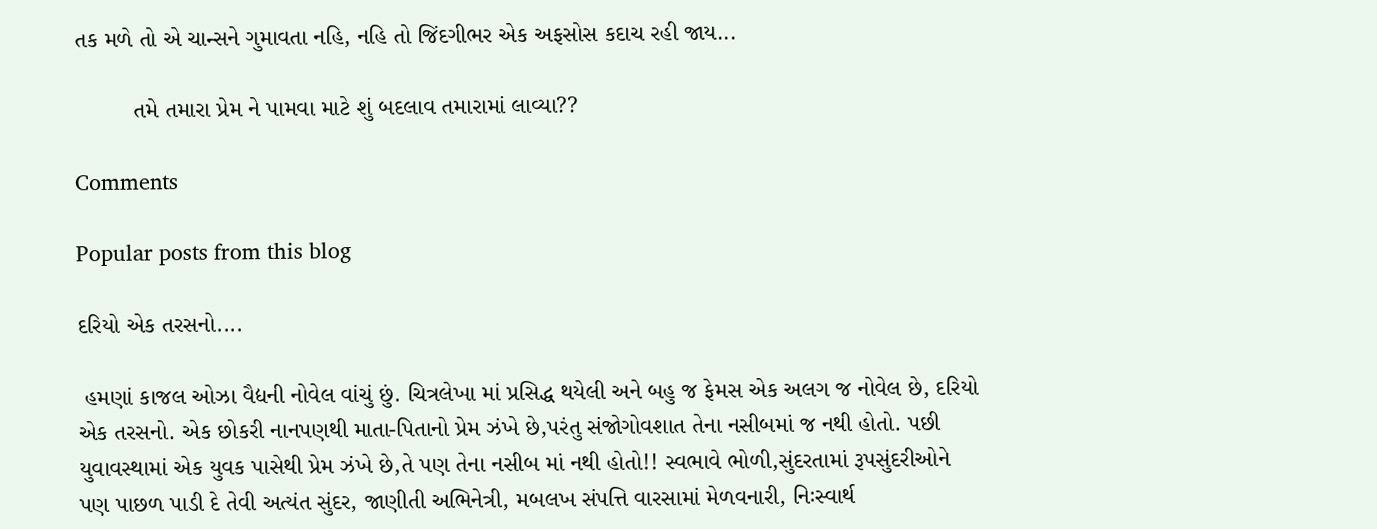તક મળે તો એ ચાન્સને ગુમાવતા નહિ, નહિ તો જિંદગીભર એક અફસોસ કદાચ રહી જાય...

         તમે તમારા પ્રેમ ને પામવા માટે શું બદલાવ તમારામાં લાવ્યા??

Comments

Popular posts from this blog

દરિયો એક તરસનો....

 હમણાં કાજલ ઓઝા વૈદ્યની નોવેલ વાંચું છું. ચિત્રલેખા માં પ્રસિદ્ધ થયેલી અને બહુ જ ફેમસ એક અલગ જ નોવેલ છે, દરિયો એક તરસનો. એક છોકરી નાનપણથી માતા-પિતાનો પ્રેમ ઝંખે છે,પરંતુ સંજોગોવશાત તેના નસીબમાં જ નથી હોતો. પછી યુવાવસ્થામાં એક યુવક પાસેથી પ્રેમ ઝંખે છે,તે પણ તેના નસીબ માં નથી હોતો!! સ્વભાવે ભોળી,સુંદરતામાં રૂપસુંદરીઓને પણ પાછળ પાડી દે તેવી અત્યંત સુંદર, જાણીતી અભિનેત્રી, મબલખ સંપત્તિ વારસામાં મેળવનારી, નિઃસ્વાર્થ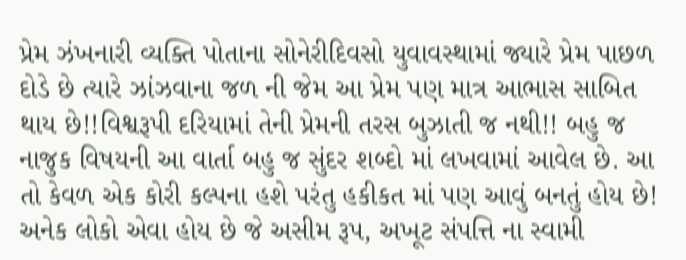પ્રેમ ઝંખનારી વ્યક્તિ પોતાના સોનેરીદિવસો યુવાવસ્થામાં જ્યારે પ્રેમ પાછળ દોડે છે ત્યારે ઝાંઝવાના જળ ની જેમ આ પ્રેમ પણ માત્ર આભાસ સાબિત થાય છે!!વિશ્વરૂપી દરિયામાં તેની પ્રેમની તરસ બુઝાતી જ નથી!! બહુ જ નાજુક વિષયની આ વાર્તા બહુ જ સુંદર શબ્દો માં લખવામાં આવેલ છે. આ તો કેવળ એક કોરી કલ્પના હશે પરંતુ હકીકત માં પણ આવું બનતું હોય છે! અનેક લોકો એવા હોય છે જે અસીમ રૂપ, અખૂટ સંપત્તિ ના સ્વામી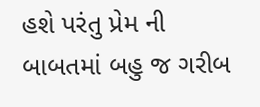હશે પરંતુ પ્રેમ ની બાબતમાં બહુ જ ગરીબ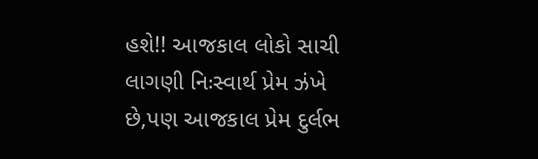હશે!! આજકાલ લોકો સાચી લાગણી નિઃસ્વાર્થ પ્રેમ ઝંખે છે,પણ આજકાલ પ્રેમ દુર્લભ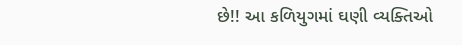છે!! આ કળિયુગમાં ઘણી વ્યક્તિઓ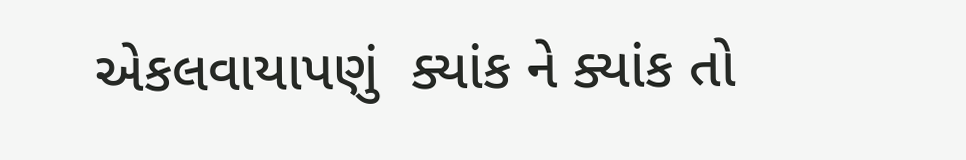એકલવાયાપણું  ક્યાંક ને ક્યાંક તો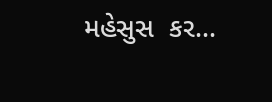મહેસુસ  કર...